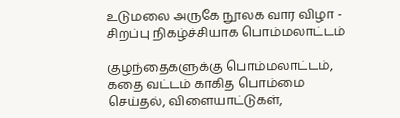உடுமலை அருகே நூலக வார விழா - சிறப்பு நிகழ்ச்சியாக பொம்மலாட்டம்

குழந்தைகளுக்கு பொம்மலாட்டம், கதை வட்டம் காகித பொம்மை செய்தல், விளையாட்டுகள்,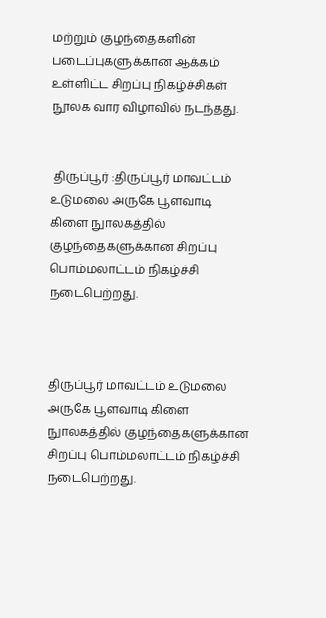மற்றும் குழந்தைகளின் படைப்புகளுக்கான ஆக்கம் உள்ளிட்ட சிறப்பு நிகழ்ச்சிகள் நூலக வார விழாவில் நடந்தது.


 திருப்பூர் :திருப்பூர் மாவட்டம் உடுமலை அருகே பூளவாடி கிளை நுாலகத்தில் குழந்தைகளுக்கான சிறப்பு பொம்மலாட்டம் நிகழ்ச்சி நடைபெற்றது.



திருப்பூர் மாவட்டம் உடுமலை அருகே பூளவாடி கிளை நுாலகத்தில் குழந்தைகளுக்கான சிறப்பு பொம்மலாட்டம் நிகழ்ச்சி நடைபெற்றது.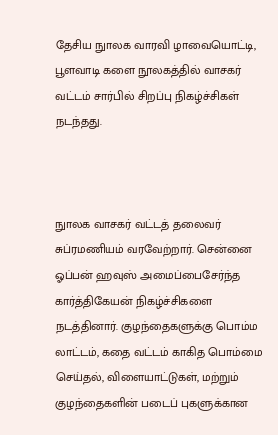தேசிய நுாலக வாரவி ழாவையொட்டி, பூளவாடி களை நூலகத்தில் வாசகர் வட்டம் சார்பில் சிறப்பு நிகழ்ச்சிகள் நடந்தது.



நுாலக வாசகர் வட்டத் தலைவர் சுப்ரமணியம் வரவேற்றார். சென்னை ஓப்பன் ஹவுஸ் அமைப்பைசேர்ந்த கார்த்திகேயன் நிகழ்ச்சிகளை நடத்தினார். குழந்தைகளுக்கு பொம்ம லாட்டம், கதை வட்டம் காகித பொம்மை செய்தல், விளையாட்டுகள், மற்றும் குழந்தைகளின் படைப் புகளுக்கான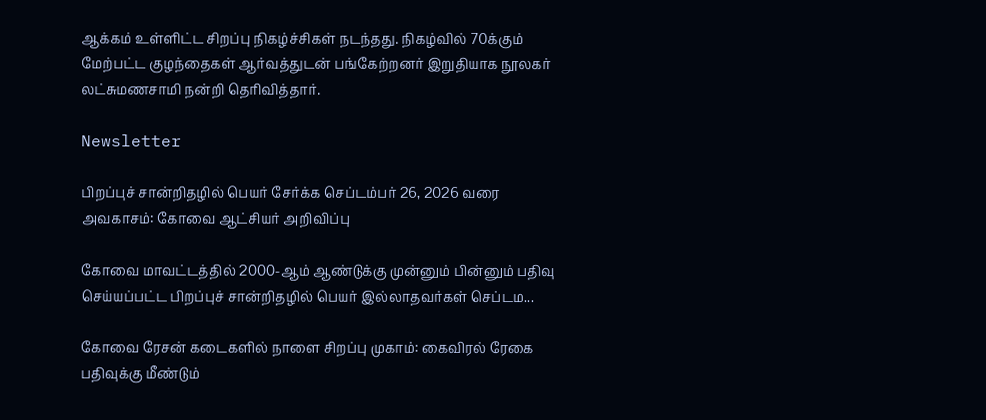ஆக்கம் உள்ளிட்ட சிறப்பு நிகழ்ச்சிகள் நடந்தது. நிகழ்வில் 70க்கும் மேற்பட்ட குழந்தைகள் ஆர்வத்துடன் பங்கேற்றனர் இறுதியாக நூலகர் லட்சுமணசாமி நன்றி தெரிவித்தார்.

Newsletter

பிறப்புச் சான்றிதழில் பெயர் சேர்க்க செப்டம்பர் 26, 2026 வரை அவகாசம்: கோவை ஆட்சியர் அறிவிப்பு

கோவை மாவட்டத்தில் 2000-ஆம் ஆண்டுக்கு முன்னும் பின்னும் பதிவு செய்யப்பட்ட பிறப்புச் சான்றிதழில் பெயர் இல்லாதவர்கள் செப்டம...

கோவை ரேசன் கடைகளில் நாளை சிறப்பு முகாம்: கைவிரல் ரேகை பதிவுக்கு மீண்டும்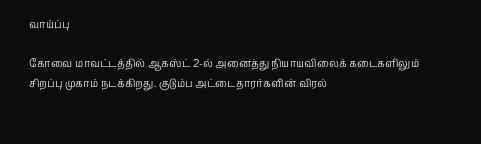வாய்ப்பு

கோவை மாவட்டத்தில் ஆகஸ்ட் 2-ல் அனைத்து நியாயவிலைக் கடைகளிலும் சிறப்பு முகாம் நடக்கிறது. குடும்ப அட்டைதாரர்களின் விரல்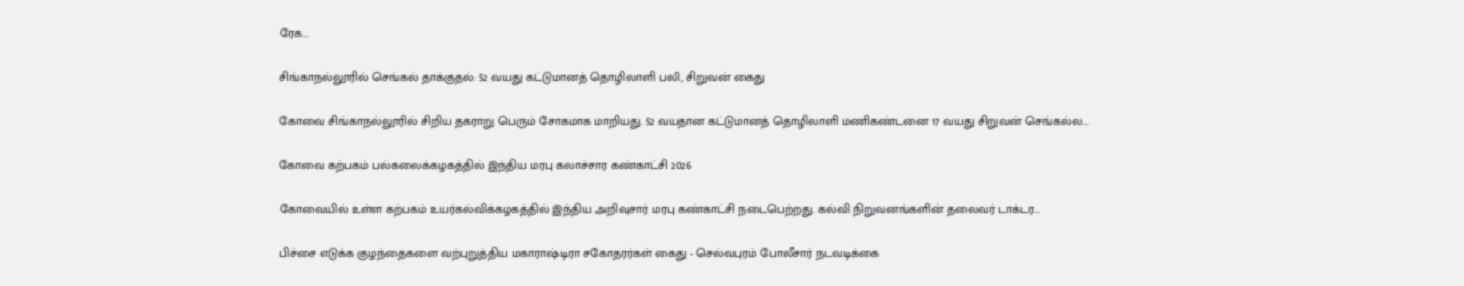ரேக...

சிங்காநல்லூரில் செங்கல் தாக்குதல்: 52 வயது கட்டுமானத் தொழிலாளி பலி, சிறுவன் கைது

கோவை சிங்காநல்லூரில் சிறிய தகராறு பெரும் சோகமாக மாறியது. 52 வயதான கட்டுமானத் தொழிலாளி மணிகண்டனை 17 வயது சிறுவன் செங்கல்ல...

கோவை கற்பகம் பல்கலைக்கழகத்தில் இந்திய மரபு கலாச்சார கண்காட்சி 2026

கோவையில் உள்ள கற்பகம் உயர்கல்விக்கழகத்தில் இந்திய அறிவுசார் மரபு கண்காட்சி நடைபெற்றது. கல்வி நிறுவனங்களின் தலைவர் டாக்டர...

பிச்சை எடுக்க குழந்தைகளை வற்புறுத்திய மகாராஷ்டிரா சகோதரர்கள் கைது - செல்வபுரம் போலீசார் நடவடிக்கை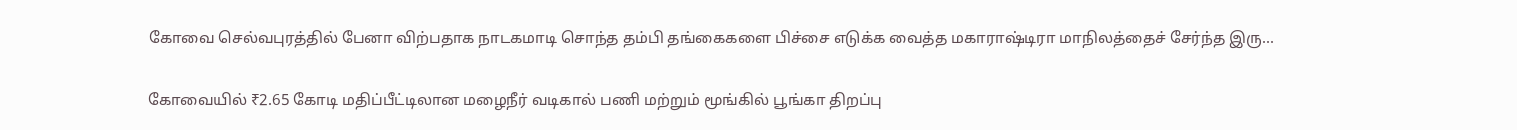கோவை செல்வபுரத்தில் பேனா விற்பதாக நாடகமாடி சொந்த தம்பி தங்கைகளை பிச்சை எடுக்க வைத்த மகாராஷ்டிரா மாநிலத்தைச் சேர்ந்த இரு...

கோவையில் ₹2.65 கோடி மதிப்பீட்டிலான மழைநீர் வடிகால் பணி மற்றும் மூங்கில் பூங்கா திறப்பு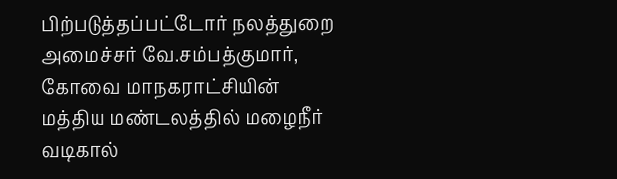பிற்படுத்தப்பட்டோர் நலத்துறை அமைச்சர் வே.சம்பத்குமார், கோவை மாநகராட்சியின் மத்திய மண்டலத்தில் மழைநீர் வடிகால்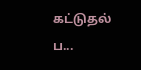கட்டுதல் ப...